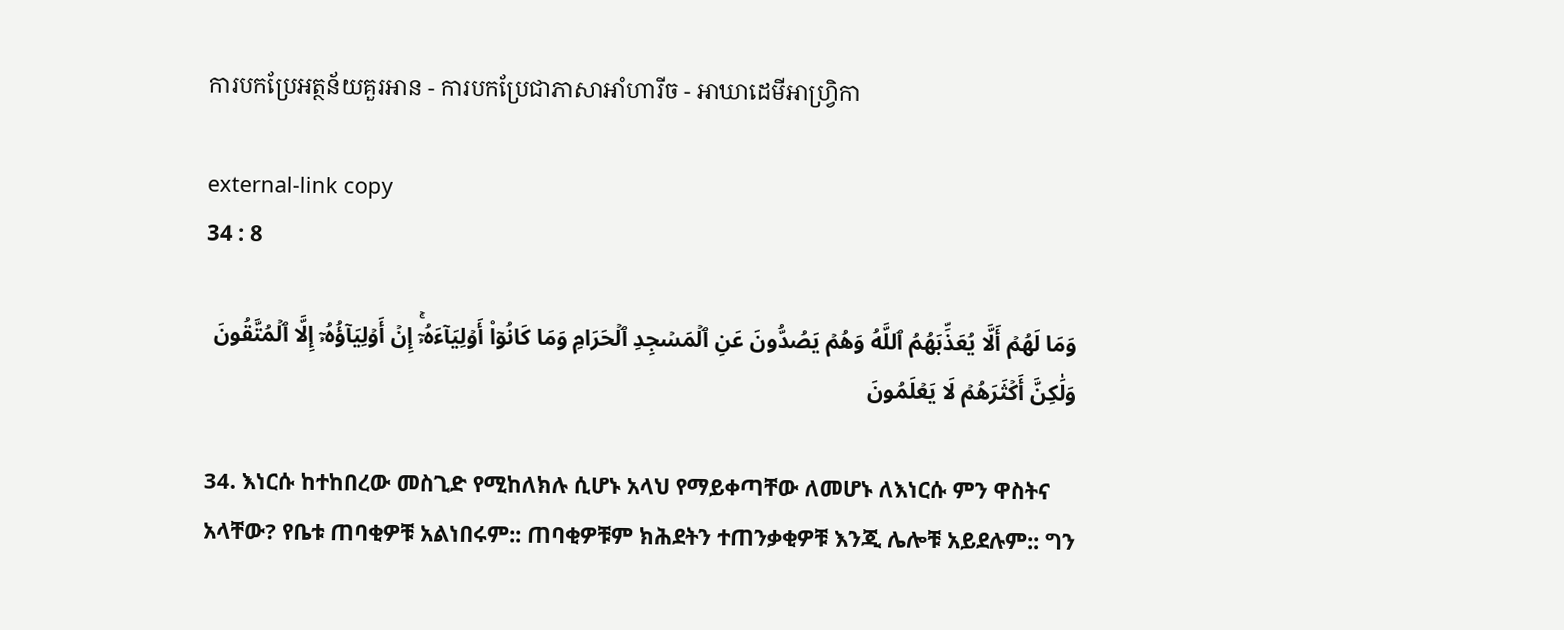ការបកប្រែអត្ថន័យគួរអាន - ការបកប្រែជាភាសាអាំហារីច - អាឃាដេមីអាហ្វ្រិកា

external-link copy
34 : 8

وَمَا لَهُمۡ أَلَّا يُعَذِّبَهُمُ ٱللَّهُ وَهُمۡ يَصُدُّونَ عَنِ ٱلۡمَسۡجِدِ ٱلۡحَرَامِ وَمَا كَانُوٓاْ أَوۡلِيَآءَهُۥٓۚ إِنۡ أَوۡلِيَآؤُهُۥٓ إِلَّا ٱلۡمُتَّقُونَ وَلَٰكِنَّ أَكۡثَرَهُمۡ لَا يَعۡلَمُونَ

34. እነርሱ ከተከበረው መስጊድ የሚከለክሉ ሲሆኑ አላህ የማይቀጣቸው ለመሆኑ ለእነርሱ ምን ዋስትና አላቸው? የቤቱ ጠባቂዎቹ አልነበሩም:: ጠባቂዎቹም ክሕደትን ተጠንቃቂዎቹ እንጂ ሌሎቹ አይደሉም:: ግን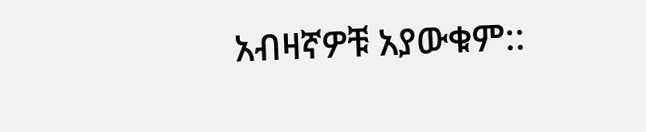አብዛኛዎቹ አያውቁም::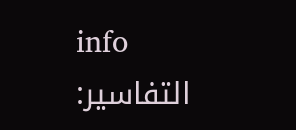info
التفاسير: